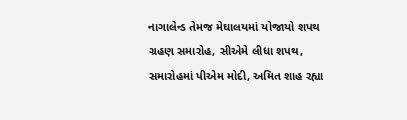નાગાલેન્ડ તેમજ મેઘાલયમાં યોજાયો શપથ ગ્રહણ સમારોહ, સીએમે લીધા શપથ, સમારોહમાં પીએમ મોદી, અમિત શાહ રહ્યા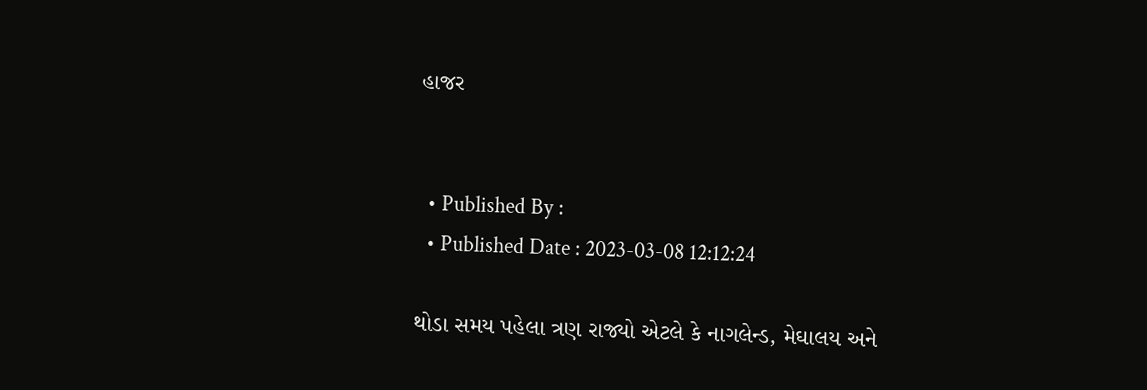હાજર


  • Published By :
  • Published Date : 2023-03-08 12:12:24

થોડા સમય પહેલા ત્રણ રાજ્યો એટલે કે નાગલેન્ડ, મેઘાલય અને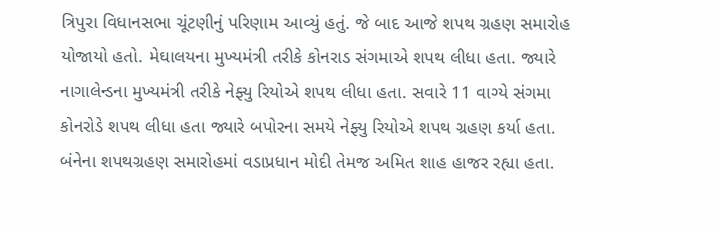ત્રિપુરા વિધાનસભા ચૂંટણીનું પરિણામ આવ્યું હતું. જે બાદ આજે શપથ ગ્રહણ સમારોહ યોજાયો હતો. મેઘાલયના મુખ્યમંત્રી તરીકે કોનરાડ સંગમાએ શપથ લીધા હતા. જ્યારે નાગાલેન્ડના મુખ્યમંત્રી તરીકે નેફ્યુ રિયોએ શપથ લીધા હતા. સવારે 11 વાગ્યે સંગમા કોનરોડે શપથ લીધા હતા જ્યારે બપોરના સમયે નેફ્યુ રિયોએ શપથ ગ્રહણ કર્યા હતા. બંનેના શપથગ્રહણ સમારોહમાં વડાપ્રધાન મોદી તેમજ અમિત શાહ હાજર રહ્યા હતા.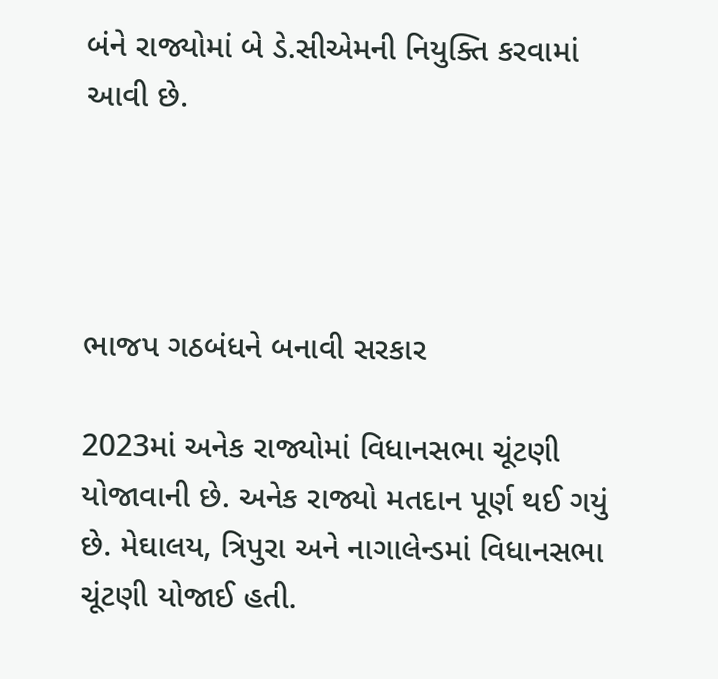બંને રાજ્યોમાં બે ડે.સીએમની નિયુક્તિ કરવામાં આવી છે.




ભાજપ ગઠબંધને બનાવી સરકાર

2023માં અનેક રાજ્યોમાં વિધાનસભા ચૂંટણી યોજાવાની છે. અનેક રાજ્યો મતદાન પૂર્ણ થઈ ગયું છે. મેઘાલય, ત્રિપુરા અને નાગાલેન્ડમાં વિધાનસભા ચૂંટણી યોજાઈ હતી.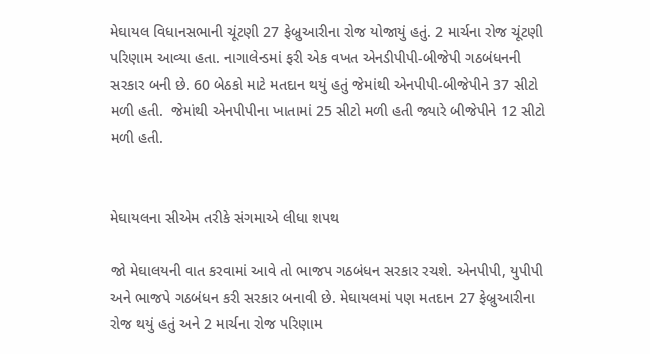મેઘાયલ વિધાનસભાની ચૂંટણી 27 ફેબ્રુઆરીના રોજ યોજાયું હતું. 2 માર્ચના રોજ ચૂંટણી પરિણામ આવ્યા હતા. નાગાલેન્ડમાં ફરી એક વખત એનડીપીપી-બીજેપી ગઠબંધનની સરકાર બની છે. 60 બેઠકો માટે મતદાન થયું હતું જેમાંથી એનપીપી-બીજેપીને 37 સીટો મળી હતી.  જેમાંથી એનપીપીના ખાતામાં 25 સીટો મળી હતી જ્યારે બીજેપીને 12 સીટો મળી હતી.


મેઘાયલના સીએમ તરીકે સંગમાએ લીધા શપથ

જો મેઘાલયની વાત કરવામાં આવે તો ભાજપ ગઠબંધન સરકાર રચશે. એનપીપી, યુપીપી અને ભાજપે ગઠબંધન કરી સરકાર બનાવી છે. મેઘાયલમાં પણ મતદાન 27 ફેબ્રુઆરીના રોજ થયું હતું અને 2 માર્ચના રોજ પરિણામ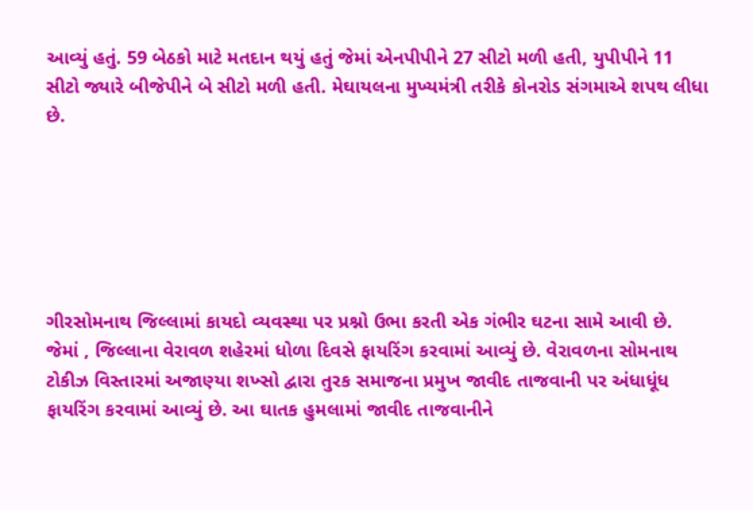આવ્યું હતું. 59 બેઠકો માટે મતદાન થયું હતું જેમાં એનપીપીને 27 સીટો મળી હતી, યુપીપીને 11 સીટો જ્યારે બીજેપીને બે સીટો મળી હતી. મેઘાયલના મુખ્યમંત્રી તરીકે કોનરોડ સંગમાએ શપથ લીધા છે.






ગીરસોમનાથ જિલ્લામાં કાયદો વ્યવસ્થા પર પ્રશ્નો ઉભા કરતી એક ગંભીર ઘટના સામે આવી છે. જેમાં , જિલ્લાના વેરાવળ શહેરમાં ધોળા દિવસે ફાયરિંગ કરવામાં આવ્યું છે. વેરાવળના સોમનાથ ટોકીઝ વિસ્તારમાં અજાણ્યા શખ્સો દ્વારા તુરક સમાજના પ્રમુખ જાવીદ તાજવાની પર અંધાધૂંધ ફાયરિંગ કરવામાં આવ્યું છે. આ ઘાતક હુમલામાં જાવીદ તાજવાનીને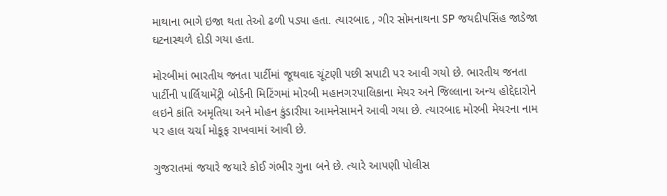માથાના ભાગે ઇજા થતા તેઓ ઢળી પડ્યા હતા. ત્યારબાદ , ગીર સોમનાથના SP જયદીપસિંહ જાડેજા ઘટનાસ્થળે દોડી ગયા હતા.

મોરબીમાં ભારતીય જનતા પાર્ટીમાં જૂથવાદ ચૂંટણી પછી સપાટી પર આવી ગયો છે. ભારતીય જનતા પાર્ટીની પાર્લિયામેંટ્રી બોર્ડની મિટિંગમાં મોરબી મહાનગરપાલિકાના મેયર અને જિલ્લાના અન્ય હોદ્દેદારોને લઇને કાંતિ અમૃતિયા અને મોહન કુંડારીયા આમનેસામને આવી ગયા છે. ત્યારબાદ મોરબી મેયરના નામ પર હાલ ચર્ચા મોકૂફ રાખવામાં આવી છે.

ગુજરાતમાં જયારે જયારે કોઈ ગંભીર ગુના બને છે. ત્યારે આપણી પોલીસ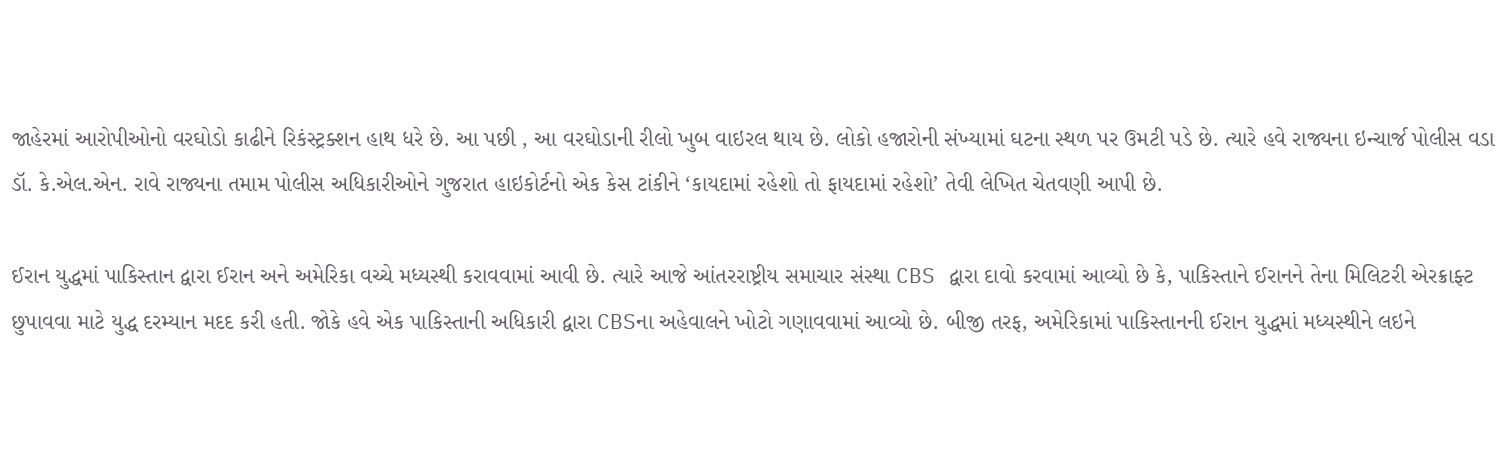જાહેરમાં આરોપીઓનો વરઘોડો કાઢીને રિકંસ્ટ્રક્શન હાથ ધરે છે. આ પછી , આ વરઘોડાની રીલો ખુબ વાઇરલ થાય છે. લોકો હજારોની સંખ્યામાં ઘટના સ્થળ પર ઉમટી પડે છે. ત્યારે હવે રાજ્યના ઇન્ચાર્જ પોલીસ વડા ડૉ. કે.એલ.એન. રાવે રાજ્યના તમામ પોલીસ અધિકારીઓને ગુજરાત હાઇકોર્ટનો એક કેસ ટાંકીને ‘કાયદામાં રહેશો તો ફાયદામાં રહેશો’ તેવી લેખિત ચેતવણી આપી છે.

ઈરાન યુદ્ધમાં પાકિસ્તાન દ્વારા ઈરાન અને અમેરિકા વચ્ચે મધ્યસ્થી કરાવવામાં આવી છે. ત્યારે આજે આંતરરાષ્ટ્રીય સમાચાર સંસ્થા CBS દ્વારા દાવો કરવામાં આવ્યો છે કે, પાકિસ્તાને ઈરાનને તેના મિલિટરી એરક્રાફ્ટ છુપાવવા માટે યુદ્ધ દરમ્યાન મદદ કરી હતી. જોકે હવે એક પાકિસ્તાની અધિકારી દ્વારા CBSના અહેવાલને ખોટો ગણાવવામાં આવ્યો છે. બીજી તરફ, અમેરિકામાં પાકિસ્તાનની ઈરાન યુદ્ધમાં મધ્યસ્થીને લઇને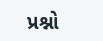પ્રશ્નો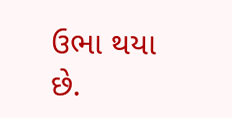ઉભા થયા છે.